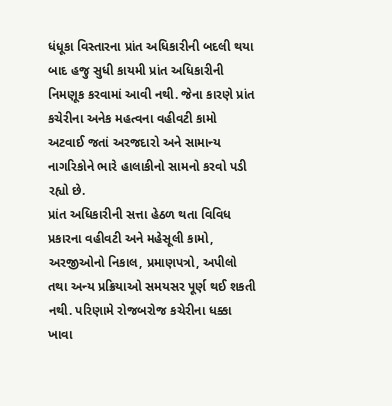ધંધૂકા વિસ્તારના પ્રાંત અધિકારીની બદલી થયા બાદ હજુ સુધી કાયમી પ્રાંત અધિકારીની નિમણૂક કરવામાં આવી નથી. જેના કારણે પ્રાંત કચેરીના અનેક મહત્વના વહીવટી કામો અટવાઈ જતાં અરજદારો અને સામાન્ય નાગરિકોને ભારે હાલાકીનો સામનો કરવો પડી રહ્યો છે.
પ્રાંત અધિકારીની સત્તા હેઠળ થતા વિવિધ પ્રકારના વહીવટી અને મહેસૂલી કામો, અરજીઓનો નિકાલ, પ્રમાણપત્રો, અપીલો તથા અન્ય પ્રક્રિયાઓ સમયસર પૂર્ણ થઈ શકતી નથી. પરિણામે રોજબરોજ કચેરીના ધક્કા ખાવા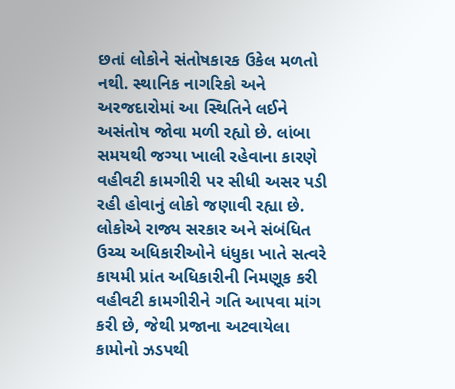છતાં લોકોને સંતોષકારક ઉકેલ મળતો નથી. સ્થાનિક નાગરિકો અને અરજદારોમાં આ સ્થિતિને લઈને અસંતોષ જોવા મળી રહ્યો છે. લાંબા સમયથી જગ્યા ખાલી રહેવાના કારણે વહીવટી કામગીરી પર સીધી અસર પડી રહી હોવાનું લોકો જણાવી રહ્યા છે. લોકોએ રાજ્ય સરકાર અને સંબંધિત ઉચ્ચ અધિકારીઓને ધંધુકા ખાતે સત્વરે કાયમી પ્રાંત અધિકારીની નિમણૂક કરી વહીવટી કામગીરીને ગતિ આપવા માંગ કરી છે, જેથી પ્રજાના અટવાયેલા કામોનો ઝડપથી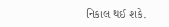નિકાલ થઈ શકે.